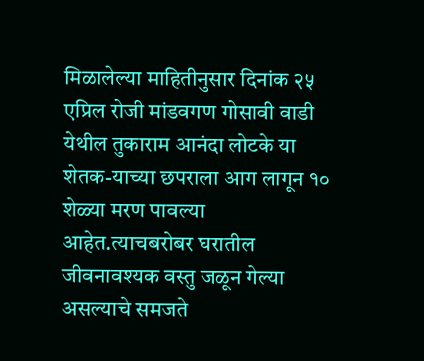मिळालेल्या माहितीनुसार दिनांक २५ एप्रिल रोजी मांडवगण गोसावी वाडी येथील तुकाराम आनंदा लोटके या शेतक-याच्या छपराला आग लागून १० शेळ्या मरण पावल्या आहेत.त्याचबरोबर घरातील जीवनावश्यक वस्तु जळून गेल्या असल्याचे समजते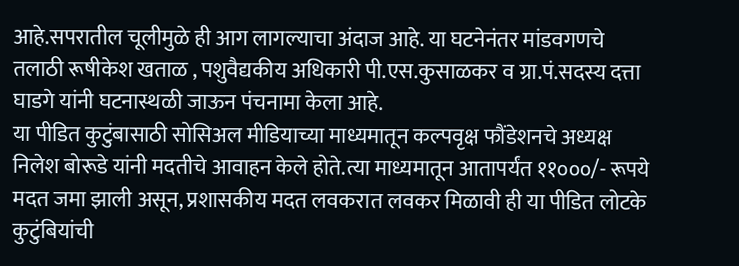आहे.सपरातील चूलीमुळे ही आग लागल्याचा अंदाज आहे. या घटनेनंतर मांडवगणचे तलाठी रूषीकेश खताळ , पशुवैद्यकीय अधिकारी पी.एस.कुसाळकर व ग्रा.पं.सदस्य दत्ता घाडगे यांनी घटनास्थळी जाऊन पंचनामा केला आहे.
या पीडित कुटुंबासाठी सोसिअल मीडियाच्या माध्यमातून कल्पवृक्ष फौंडेशनचे अध्यक्ष निलेश बोरूडे यांनी मदतीचे आवाहन केले होते.त्या माध्यमातून आतापर्यंत ११०००/- रूपये मदत जमा झाली असून, प्रशासकीय मदत लवकरात लवकर मिळावी ही या पीडित लोटके कुटुंबियांची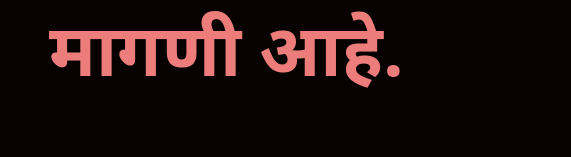मागणी आहे.